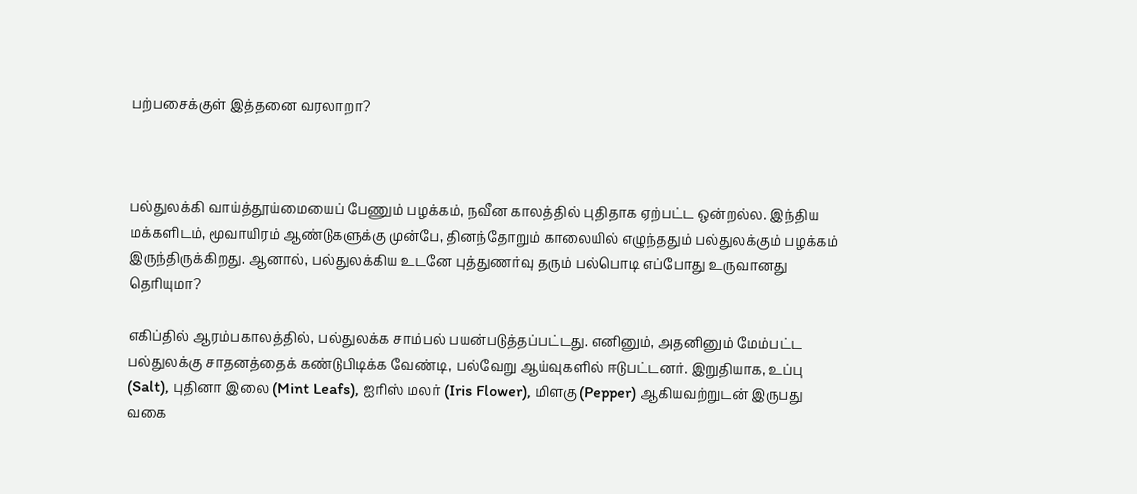பற்பசைக்குள் இத்தனை வரலாறா?



பல்துலக்கி வாய்த்தூய்மையைப் பேணும் பழக்கம், நவீன காலத்தில் புதிதாக ஏற்பட்ட ஒன்றல்ல. இந்திய மக்களிடம், மூவாயிரம் ஆண்டுகளுக்கு முன்பே, தினந்தோறும் காலையில் எழுந்ததும் பல்துலக்கும் பழக்கம் இருந்திருக்கிறது. ஆனால், பல்துலக்கிய உடனே புத்துணர்வு தரும் பல்பொடி எப்போது உருவானது தெரியுமா?

எகிப்தில் ஆரம்பகாலத்தில், பல்துலக்க சாம்பல் பயன்படுத்தப்பட்டது. எனினும், அதனினும் மேம்பட்ட பல்துலக்கு சாதனத்தைக் கண்டுபிடிக்க வேண்டி, பல்வேறு ஆய்வுகளில் ஈடுபட்டனர். இறுதியாக, உப்பு (Salt), புதினா இலை (Mint Leafs), ஐரிஸ் மலர் (Iris Flower), மிளகு (Pepper) ஆகியவற்றுடன் இருபது வகை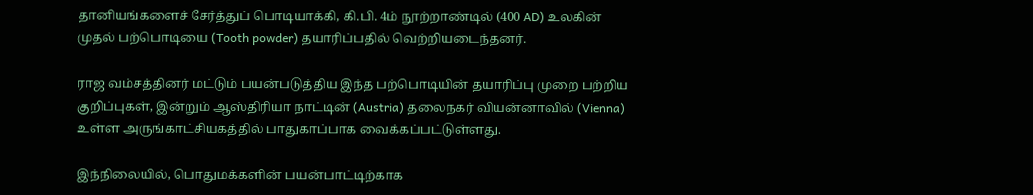தானியங்களைச் சேர்த்துப் பொடியாக்கி, கி.பி. 4ம் நூற்றாண்டில் (400 AD) உலகின் முதல் பற்பொடியை (Tooth powder) தயாரிப்பதில் வெற்றியடைந்தனர்.

ராஜ வம்சத்தினர் மட்டும் பயன்படுத்திய இந்த பற்பொடியின் தயாரிப்பு முறை பற்றிய குறிப்புகள், இன்றும் ஆஸ்திரியா நாட்டின் (Austria) தலைநகர் வியன்னாவில் (Vienna) உள்ள அருங்காட்சியகத்தில் பாதுகாப்பாக வைக்கப்பட்டுள்ளது.

இந்நிலையில், பொதுமக்களின் பயன்பாட்டிற்காக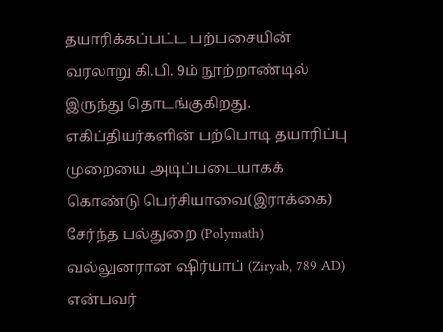தயாரிக்கப்பட்ட பற்பசையின் வரலாறு கி.பி. 9ம் நூற்றாண்டில் இருந்து தொடங்குகிறது. எகிப்தியர்களின் பற்பொடி தயாரிப்பு முறையை அடிப்படையாகக் கொண்டு பெர்சியாவை(இராக்கை) சேர்ந்த பல்துறை (Polymath) வல்லுனரான ஷிர்யாப் (Ziryab, 789 AD) என்பவர்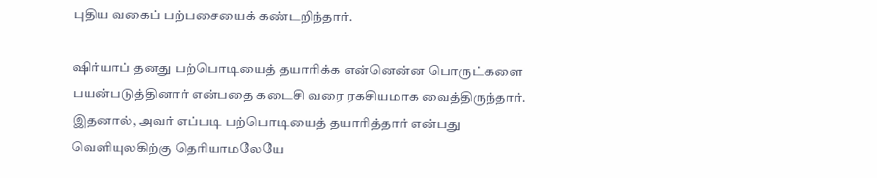புதிய வகைப் பற்பசையைக் கண்டறிந்தார்.

ஷிர்யாப் தனது பற்பொடியைத் தயாரிக்க என்னென்ன பொருட்களை பயன்படுத்தினார் என்பதை கடைசி வரை ரகசியமாக வைத்திருந்தார். இதனால், அவர் எப்படி பற்பொடியைத் தயாரித்தார் என்பது வெளியுலகிற்கு தெரியாமலேயே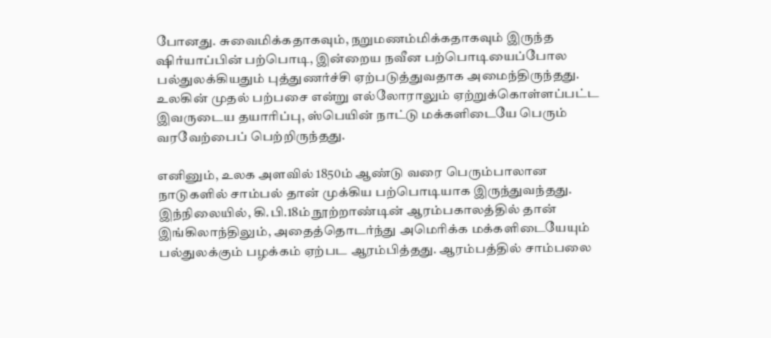போனது. சுவைமிக்கதாகவும், நறுமணம்மிக்கதாகவும் இருந்த ஷிர்யாப்பின் பற்பொடி, இன்றைய நவீன பற்பொடியைப்போல பல்துலக்கியதும் புத்துணர்ச்சி ஏற்படுத்துவதாக அமைந்திருந்தது. உலகின் முதல் பற்பசை என்று எல்லோராலும் ஏற்றுக்கொள்ளப்பட்ட இவருடைய தயாரிப்பு, ஸ்பெயின் நாட்டு மக்களிடையே பெரும் வரவேற்பைப் பெற்றிருந்தது.

எனினும், உலக அளவில் 1850ம் ஆண்டு வரை பெரும்பாலான நாடுகளில் சாம்பல் தான் முக்கிய பற்பொடியாக இருந்துவந்தது. இந்நிலையில், கி.பி.18ம் நூற்றாண்டின் ஆரம்பகாலத்தில் தான் இங்கிலாந்திலும், அதைத்தொடர்ந்து அமெரிக்க மக்களிடையேயும் பல்துலக்கும் பழக்கம் ஏற்பட ஆரம்பித்தது. ஆரம்பத்தில் சாம்பலை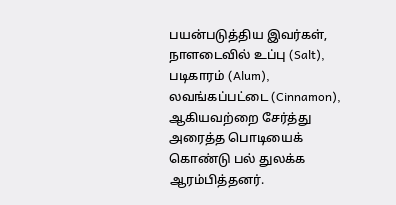பயன்படுத்திய இவர்கள், நாளடைவில் உப்பு (Salt), படிகாரம் (Alum), லவங்கப்பட்டை (Cinnamon), ஆகியவற்றை சேர்த்து அரைத்த பொடியைக் கொண்டு பல் துலக்க ஆரம்பித்தனர்.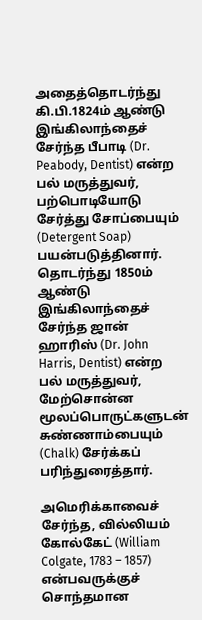அதைத்தொடர்ந்து கி.பி.1824ம் ஆண்டு இங்கிலாந்தைச் சேர்ந்த பீபாடி (Dr. Peabody, Dentist) என்ற பல் மருத்துவர், பற்பொடியோடு சேர்த்து சோப்பையும் (Detergent Soap) பயன்படுத்தினார். தொடர்ந்து 1850ம் ஆண்டு இங்கிலாந்தைச் சேர்ந்த ஜான் ஹாரிஸ் (Dr. John Harris, Dentist) என்ற பல் மருத்துவர், மேற்சொன்ன மூலப்பொருட்களுடன் சுண்ணாம்பையும் (Chalk) சேர்க்கப் பரிந்துரைத்தார்.

அமெரிக்காவைச் சேர்ந்த, வில்லியம் கோல்கேட் (William Colgate, 1783 – 1857) என்பவருக்குச் சொந்தமான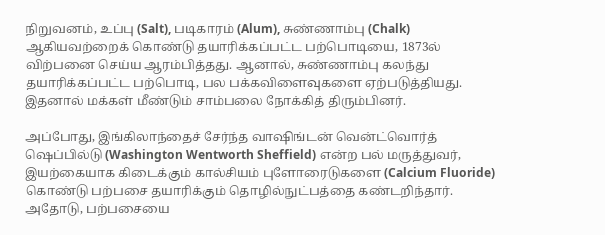நிறுவனம், உப்பு (Salt), படிகாரம் (Alum), சுண்ணாம்பு (Chalk) ஆகியவற்றைக் கொண்டு தயாரிக்கப்பட்ட பற்பொடியை, 1873ல் விற்பனை செய்ய ஆரம்பித்தது. ஆனால், சுண்ணாம்பு கலந்து தயாரிக்கப்பட்ட பற்பொடி, பல பக்கவிளைவுகளை ஏற்படுத்தியது. இதனால் மக்கள் மீண்டும் சாம்பலை நோக்கித் திரும்பினர்.

அப்போது, இங்கிலாந்தைச் சேர்ந்த வாஷிங்டன் வென்ட்வொர்த் ஷெப்பில்டு (Washington Wentworth Sheffield) என்ற பல் மருத்துவர், இயற்கையாக கிடைக்கும் கால்சியம் புளோரைடுகளை (Calcium Fluoride) கொண்டு பற்பசை தயாரிக்கும் தொழில்நுட்பத்தை கண்டறிந்தார். அதோடு, பற்பசையை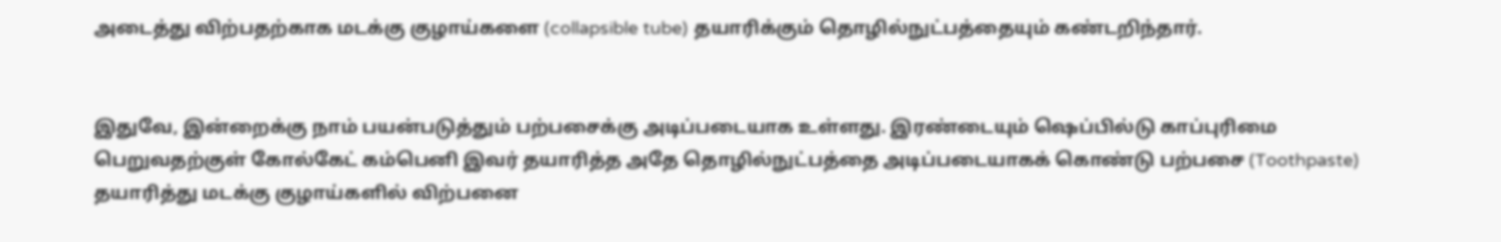அடைத்து விற்பதற்காக மடக்கு குழாய்களை (collapsible tube) தயாரிக்கும் தொழில்நுட்பத்தையும் கண்டறிந்தார்.


இதுவே, இன்றைக்கு நாம் பயன்படுத்தும் பற்பசைக்கு அடிப்படையாக உள்ளது. இரண்டையும் ஷெப்பில்டு காப்புரிமை பெறுவதற்குள் கோல்கேட் கம்பெனி இவர் தயாரித்த அதே தொழில்நுட்பத்தை அடிப்படையாகக் கொண்டு பற்பசை (Toothpaste) தயாரித்து மடக்கு குழாய்களில் விற்பனை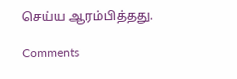செய்ய ஆரம்பித்தது.

Comments